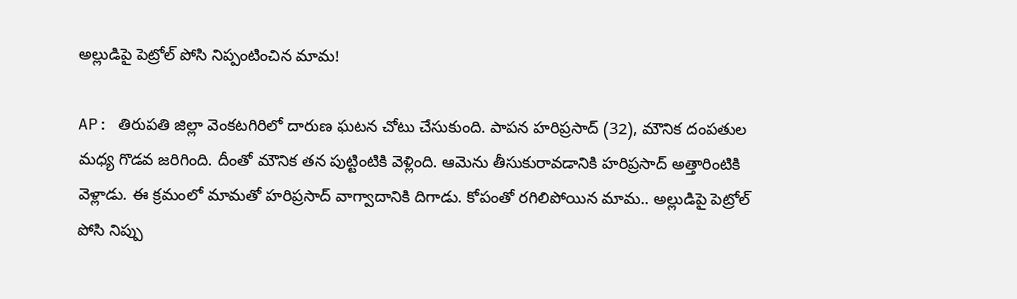అల్లుడిపై పెట్రోల్ పోసి నిప్పంటించిన మామ!

AP: తిరుపతి జిల్లా వెంకటగిరిలో దారుణ ఘటన చోటు చేసుకుంది. పాపన హరిప్రసాద్ (32), మౌనిక దంపతుల మధ్య గొడవ జరిగింది. దీంతో మౌనిక తన పుట్టింటికి వెళ్లింది. ఆమెను తీసుకురావడానికి హరిప్రసాద్ అత్తారింటికి వెళ్లాడు. ఈ క్రమంలో మామతో హరిప్రసాద్ వాగ్వాదానికి దిగాడు. కోపంతో రగిలిపోయిన మామ.. అల్లుడిపై పెట్రోల్ పోసి నిప్పు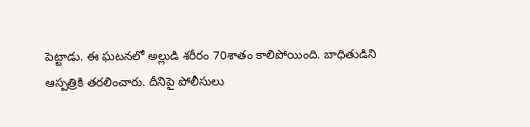పెట్టాడు. ఈ ఘటనలో అల్లుడి శరీరం 70శాతం కాలిపోయింది. బాధితుడిని ఆస్పత్రికి తరలించారు. దీనిపై పోలీసులు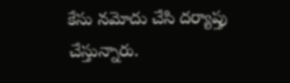కేసు నమోదు చేసి దర్యాప్తు చేస్తున్నారు.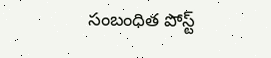సంబంధిత పోస్ట్